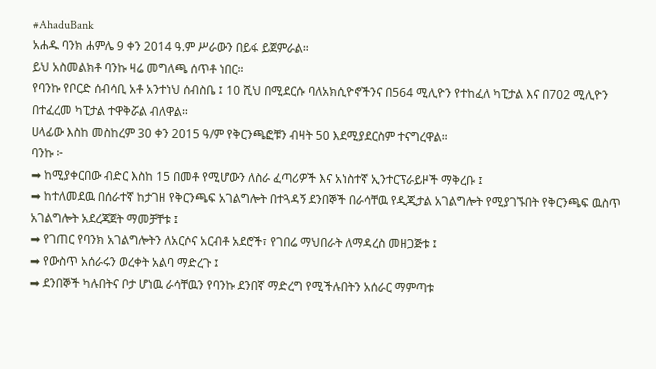#AhaduBank
አሐዱ ባንክ ሐምሌ 9 ቀን 2014 ዓ.ም ሥራውን በይፋ ይጀምራል።
ይህ አስመልክቶ ባንኩ ዛሬ መግለጫ ሰጥቶ ነበር።
የባንኩ የቦርድ ሰብሳቢ አቶ አንተነህ ሰብስቤ ፤ 10 ሺህ በሚደርሱ ባለአክሲዮኖችንና በ564 ሚሊዮን የተከፈለ ካፒታል እና በ702 ሚሊዮን በተፈረመ ካፒታል ተዋቅሯል ብለዋል።
ሀላፊው እስከ መስከረም 30 ቀን 2015 ዓ/ም የቅርንጫፎቹን ብዛት 50 እደሚያደርስም ተናግረዋል።
ባንኩ ፦
➡ ከሚያቀርበው ብድር እስከ 15 በመቶ የሚሆውን ለስራ ፈጣሪዎች እና አነስተኛ ኢንተርፕራይዞች ማቅረቡ ፤
➡ ከተለመደዉ በሰራተኛ ከታገዘ የቅርንጫፍ አገልግሎት በተጓዳኝ ደንበኞች በራሳቸዉ የዲጂታል አገልግሎት የሚያገኙበት የቅርንጫፍ ዉስጥ አገልግሎት አደረጃጀት ማመቻቸቱ ፤
➡ የገጠር የባንክ አገልግሎትን ለአርሶና አርብቶ አደሮች፣ የገበሬ ማህበራት ለማዳረስ መዘጋጅቱ ፤
➡ የውስጥ አሰራሩን ወረቀት አልባ ማድረጉ ፤
➡ ደንበኞች ካሉበትና ቦታ ሆነዉ ራሳቸዉን የባንኩ ደንበኛ ማድረግ የሚችሉበትን አሰራር ማምጣቱ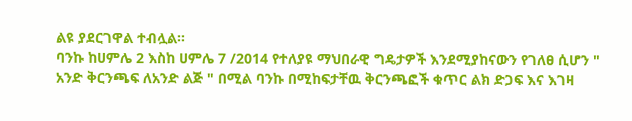ልዩ ያደርገዋል ተብሏል።
ባንኩ ከሀምሌ 2 እስከ ሀምሌ 7 /2014 የተለያዩ ማህበራዊ ግዴታዎች እንደሚያከናውን የገለፀ ሲሆን " አንድ ቅርንጫፍ ለአንድ ልጅ " በሚል ባንኩ በሚከፍታቸዉ ቅርንጫፎች ቁጥር ልክ ድጋፍ እና እገዛ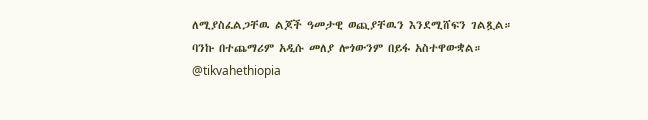ለሚያስፈልጋቸዉ ልጆች ዓመታዊ ወጪያቸዉን እንደሚሸፍን ገልጿል።
ባንኩ በተጨማሪም አዲሱ መለያ ሎጎውንም በይፋ አስተዋውቋል።
@tikvahethiopia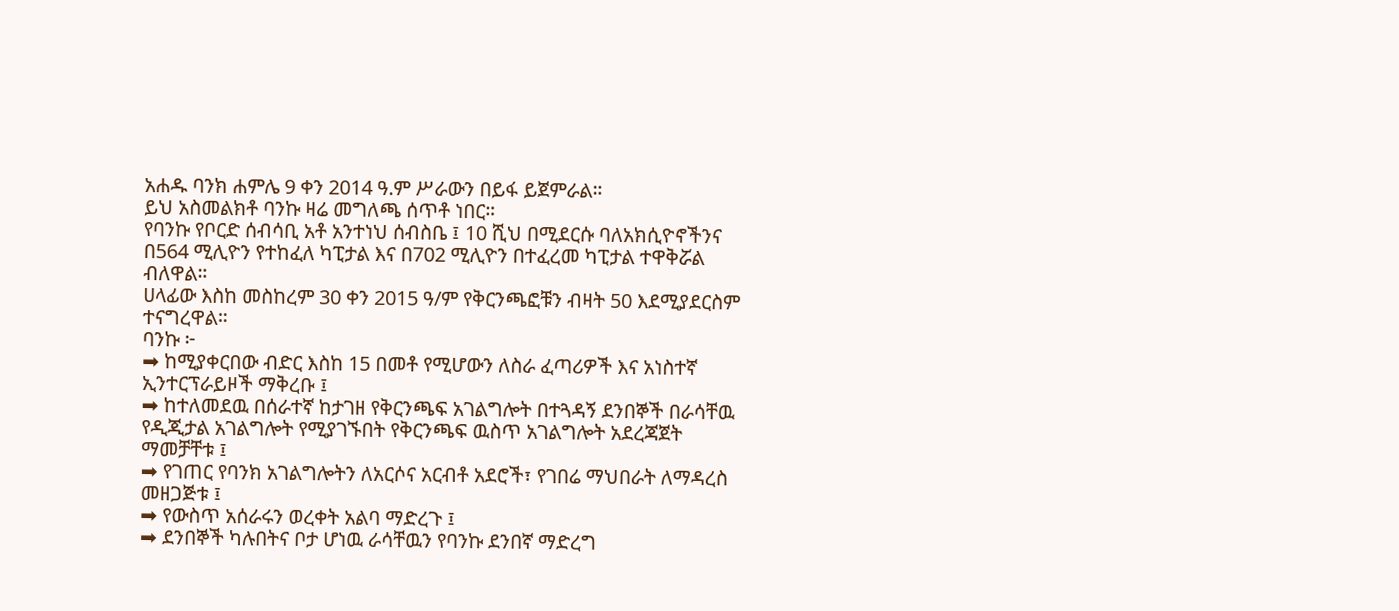አሐዱ ባንክ ሐምሌ 9 ቀን 2014 ዓ.ም ሥራውን በይፋ ይጀምራል።
ይህ አስመልክቶ ባንኩ ዛሬ መግለጫ ሰጥቶ ነበር።
የባንኩ የቦርድ ሰብሳቢ አቶ አንተነህ ሰብስቤ ፤ 10 ሺህ በሚደርሱ ባለአክሲዮኖችንና በ564 ሚሊዮን የተከፈለ ካፒታል እና በ702 ሚሊዮን በተፈረመ ካፒታል ተዋቅሯል ብለዋል።
ሀላፊው እስከ መስከረም 30 ቀን 2015 ዓ/ም የቅርንጫፎቹን ብዛት 50 እደሚያደርስም ተናግረዋል።
ባንኩ ፦
➡ ከሚያቀርበው ብድር እስከ 15 በመቶ የሚሆውን ለስራ ፈጣሪዎች እና አነስተኛ ኢንተርፕራይዞች ማቅረቡ ፤
➡ ከተለመደዉ በሰራተኛ ከታገዘ የቅርንጫፍ አገልግሎት በተጓዳኝ ደንበኞች በራሳቸዉ የዲጂታል አገልግሎት የሚያገኙበት የቅርንጫፍ ዉስጥ አገልግሎት አደረጃጀት ማመቻቸቱ ፤
➡ የገጠር የባንክ አገልግሎትን ለአርሶና አርብቶ አደሮች፣ የገበሬ ማህበራት ለማዳረስ መዘጋጅቱ ፤
➡ የውስጥ አሰራሩን ወረቀት አልባ ማድረጉ ፤
➡ ደንበኞች ካሉበትና ቦታ ሆነዉ ራሳቸዉን የባንኩ ደንበኛ ማድረግ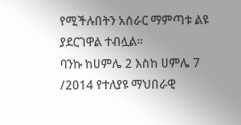የሚችሉበትን አሰራር ማምጣቱ ልዩ ያደርገዋል ተብሏል።
ባንኩ ከሀምሌ 2 እስከ ሀምሌ 7 /2014 የተለያዩ ማህበራዊ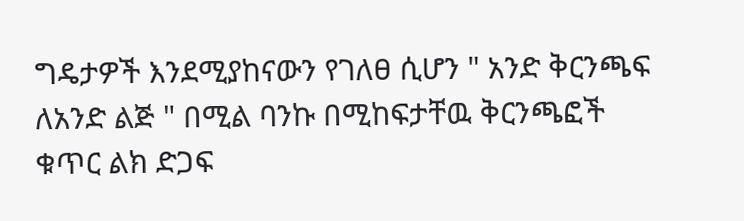ግዴታዎች እንደሚያከናውን የገለፀ ሲሆን " አንድ ቅርንጫፍ ለአንድ ልጅ " በሚል ባንኩ በሚከፍታቸዉ ቅርንጫፎች ቁጥር ልክ ድጋፍ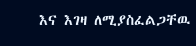እና እገዛ ለሚያስፈልጋቸዉ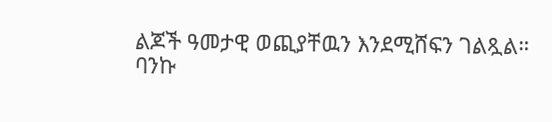ልጆች ዓመታዊ ወጪያቸዉን እንደሚሸፍን ገልጿል።
ባንኩ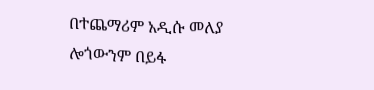በተጨማሪም አዲሱ መለያ ሎጎውንም በይፋ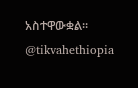አስተዋውቋል።
@tikvahethiopia